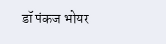डॉ पंकज भोयर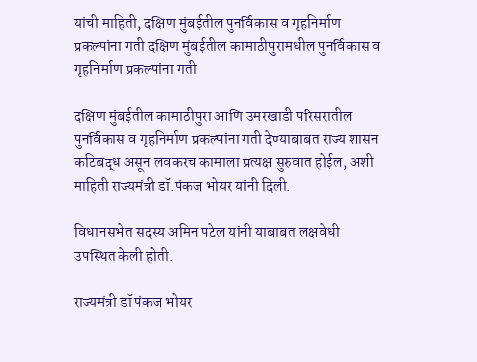यांची माहिती, दक्षिण मुंबईतील पुनर्विकास व गृहनिर्माण प्रकल्पांना गती दक्षिण मुंबईतील कामाठीपुरामधील पुनर्विकास व गृहनिर्माण प्रकल्पांना गती

दक्षिण मुंबईतील कामाठीपुरा आणि उमरखाडी परिसरातील पुनर्विकास व गृहनिर्माण प्रकल्पांना गती देण्याबाबत राज्य शासन कटिबद्ध असून लवकरच कामाला प्रत्यक्ष सुरुवात होईल, अशी माहिती राज्यमंत्री डॉ.पंकज भोयर यांनी दिली.

विधानसभेत सदस्य अमिन पटेल यांनी याबाबत लक्षवेधी उपस्थित केली होती.

राज्यमंत्री डॉ पंकज भोयर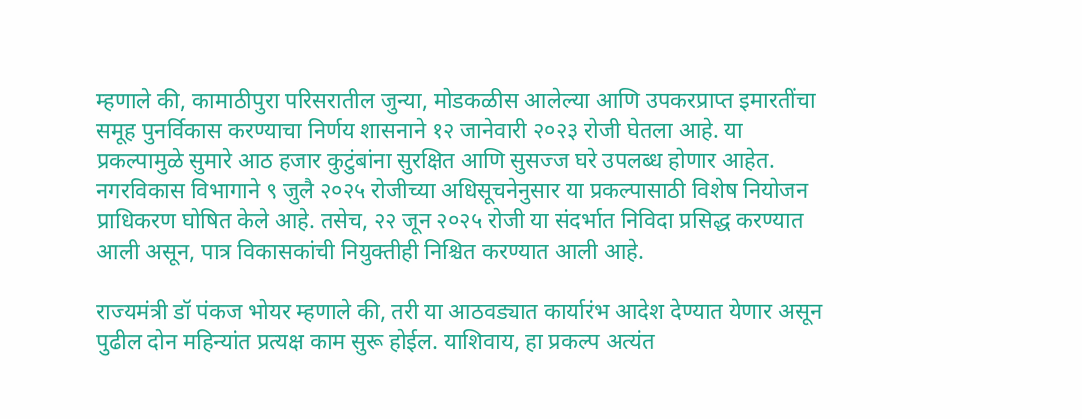म्हणाले की, कामाठीपुरा परिसरातील जुन्या, मोडकळीस आलेल्या आणि उपकरप्राप्त इमारतींचा समूह पुनर्विकास करण्याचा निर्णय शासनाने १२ जानेवारी २०२३ रोजी घेतला आहे. या प्रकल्पामुळे सुमारे आठ हजार कुटुंबांना सुरक्षित आणि सुसज्ज घरे उपलब्ध होणार आहेत. नगरविकास विभागाने ९ जुलै २०२५ रोजीच्या अधिसूचनेनुसार या प्रकल्पासाठी विशेष नियोजन प्राधिकरण घोषित केले आहे. तसेच, २२ जून २०२५ रोजी या संदर्भात निविदा प्रसिद्ध करण्यात आली असून, पात्र विकासकांची नियुक्तीही निश्चित करण्यात आली आहे.

राज्यमंत्री डॉ पंकज भोयर म्हणाले की, तरी या आठवड्यात कार्यारंभ आदेश देण्यात येणार असून पुढील दोन महिन्यांत प्रत्यक्ष काम सुरू होईल. याशिवाय, हा प्रकल्प अत्यंत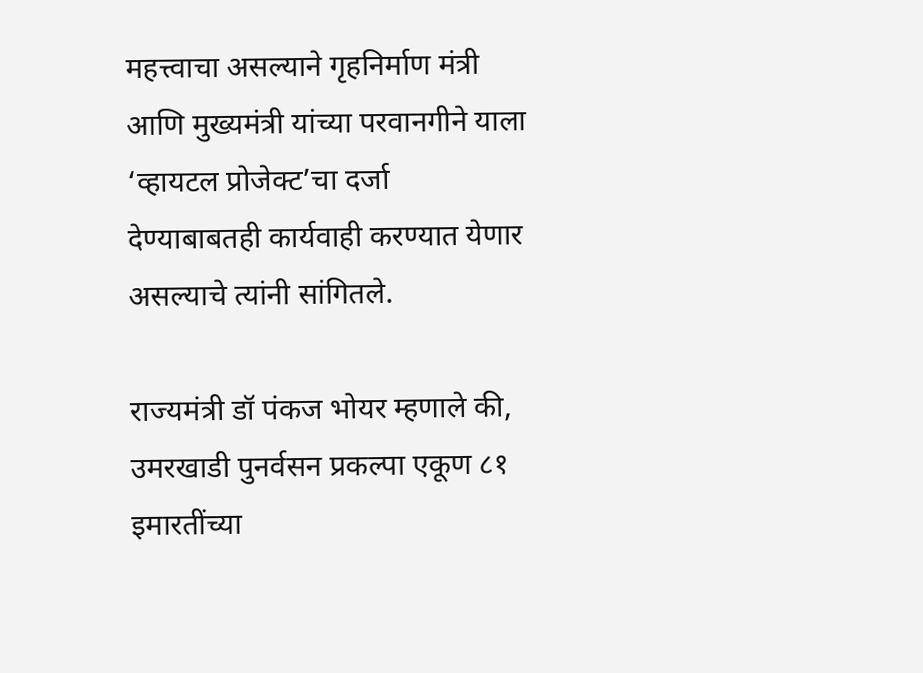महत्त्वाचा असल्याने गृहनिर्माण मंत्री आणि मुख्यमंत्री यांच्या परवानगीने याला ‘व्हायटल प्रोजेक्ट’चा दर्जा देण्याबाबतही कार्यवाही करण्यात येणार असल्याचे त्यांनी सांगितले.

राज्यमंत्री डॉ पंकज भोयर म्हणाले की, उमरखाडी पुनर्वसन प्रकल्पा एकूण ८१ इमारतींच्या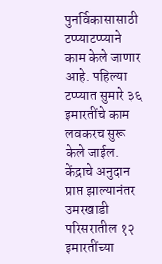पुनर्विकासासाठी टप्प्याटप्प्याने काम केले जाणार आहे. पहिल्या टप्प्यात सुमारे ३६ इमारतींचे काम लवकरच सुरू केले जाईल. केंद्राचे अनुदान प्राप्त झाल्यानंतर उमरखाडी परिसरातील १२ इमारतींच्या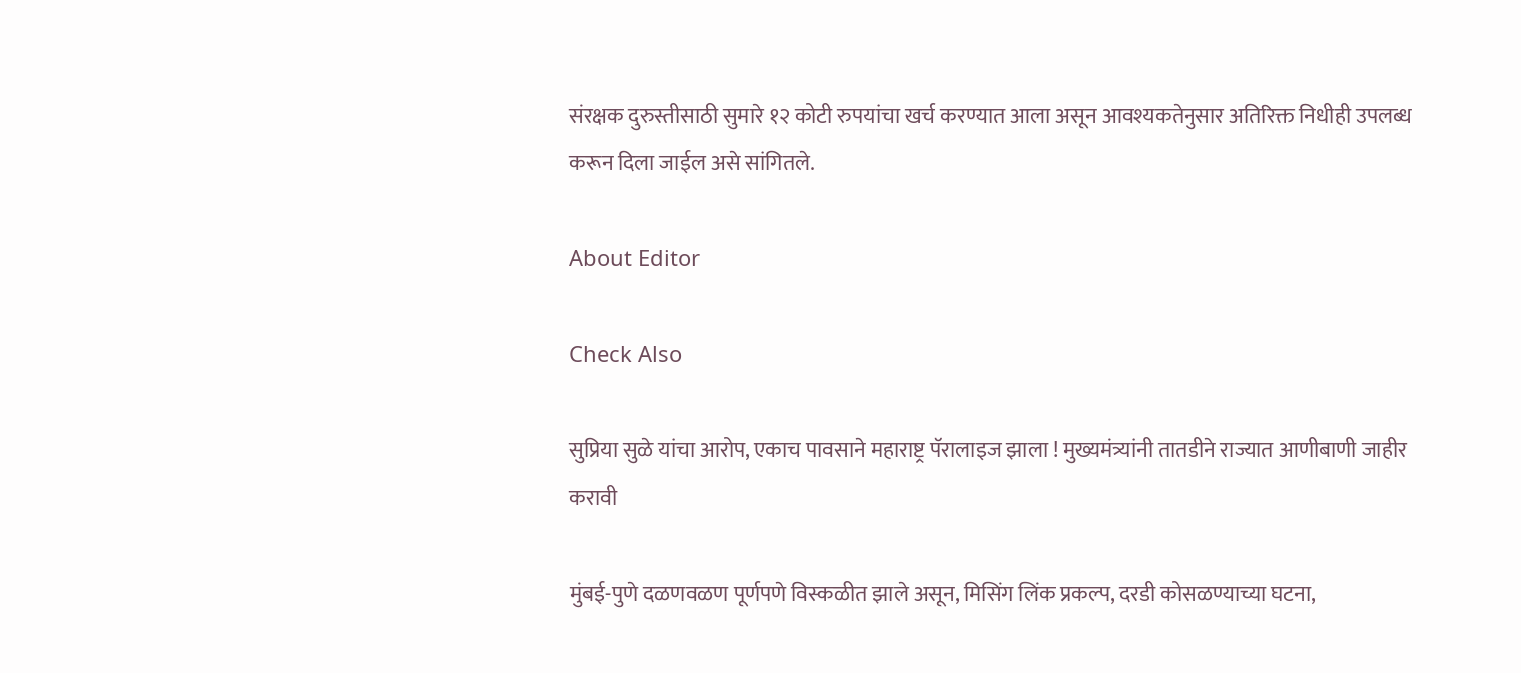संरक्षक दुरुस्तीसाठी सुमारे १२ कोटी रुपयांचा खर्च करण्यात आला असून आवश्यकतेनुसार अतिरिक्त निधीही उपलब्ध करून दिला जाईल असे सांगितले.

About Editor

Check Also

सुप्रिया सुळे यांचा आरोप, एकाच पावसाने महाराष्ट्र पॅरालाइज झाला ! मुख्यमंत्र्यांनी तातडीने राज्यात आणीबाणी जाहीर करावी

मुंबई-पुणे दळणवळण पूर्णपणे विस्कळीत झाले असून, मिसिंग लिंक प्रकल्प, दरडी कोसळण्याच्या घटना,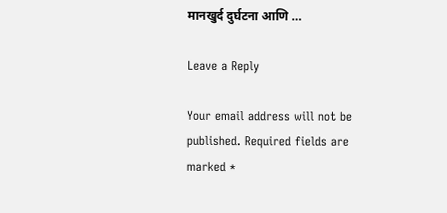मानखुर्द दुर्घटना आणि …

Leave a Reply

Your email address will not be published. Required fields are marked *